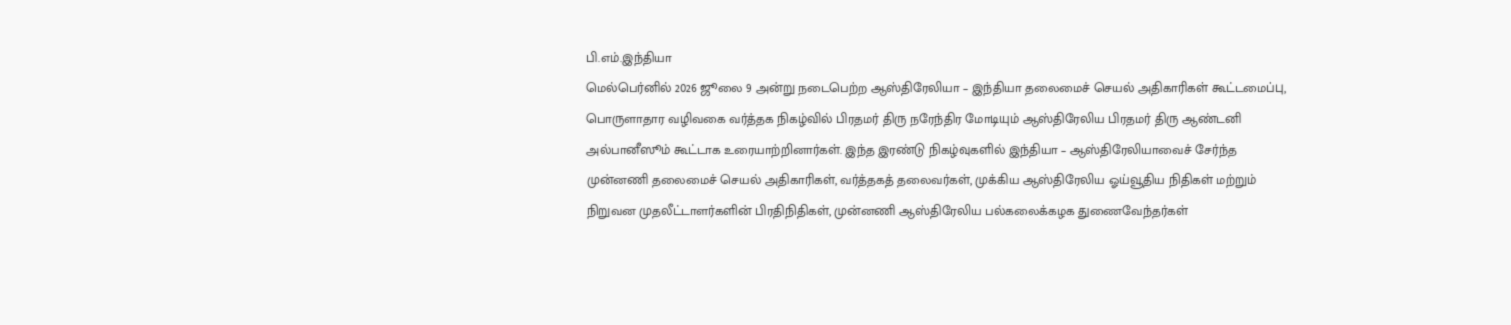பி.எம்.இந்தியா
மெல்பெர்னில் 2026 ஜூலை 9 அன்று நடைபெற்ற ஆஸ்திரேலியா – இந்தியா தலைமைச் செயல் அதிகாரிகள் கூட்டமைப்பு, பொருளாதார வழிவகை வர்த்தக நிகழ்வில் பிரதமர் திரு நரேந்திர மோடியும் ஆஸ்திரேலிய பிரதமர் திரு ஆண்டனி அல்பானீஸூம் கூட்டாக உரையாற்றினார்கள். இந்த இரண்டு நிகழ்வுகளில் இந்தியா – ஆஸ்திரேலியாவைச் சேர்ந்த முன்னணி தலைமைச் செயல் அதிகாரிகள், வர்த்தகத் தலைவர்கள், முக்கிய ஆஸ்திரேலிய ஓய்வூதிய நிதிகள் மற்றும் நிறுவன முதலீட்டாளர்களின் பிரதிநிதிகள், முன்னணி ஆஸ்திரேலிய பல்கலைக்கழக துணைவேந்தர்கள்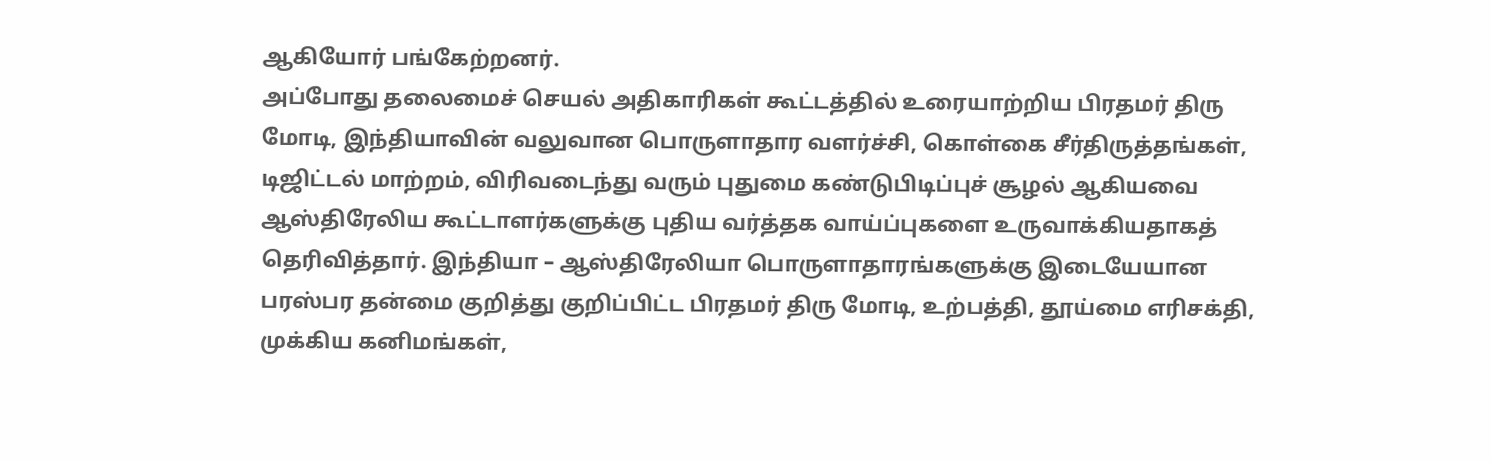ஆகியோர் பங்கேற்றனர்.
அப்போது தலைமைச் செயல் அதிகாரிகள் கூட்டத்தில் உரையாற்றிய பிரதமர் திரு மோடி, இந்தியாவின் வலுவான பொருளாதார வளர்ச்சி, கொள்கை சீர்திருத்தங்கள், டிஜிட்டல் மாற்றம், விரிவடைந்து வரும் புதுமை கண்டுபிடிப்புச் சூழல் ஆகியவை ஆஸ்திரேலிய கூட்டாளர்களுக்கு புதிய வர்த்தக வாய்ப்புகளை உருவாக்கியதாகத் தெரிவித்தார். இந்தியா – ஆஸ்திரேலியா பொருளாதாரங்களுக்கு இடையேயான பரஸ்பர தன்மை குறித்து குறிப்பிட்ட பிரதமர் திரு மோடி, உற்பத்தி, தூய்மை எரிசக்தி, முக்கிய கனிமங்கள்,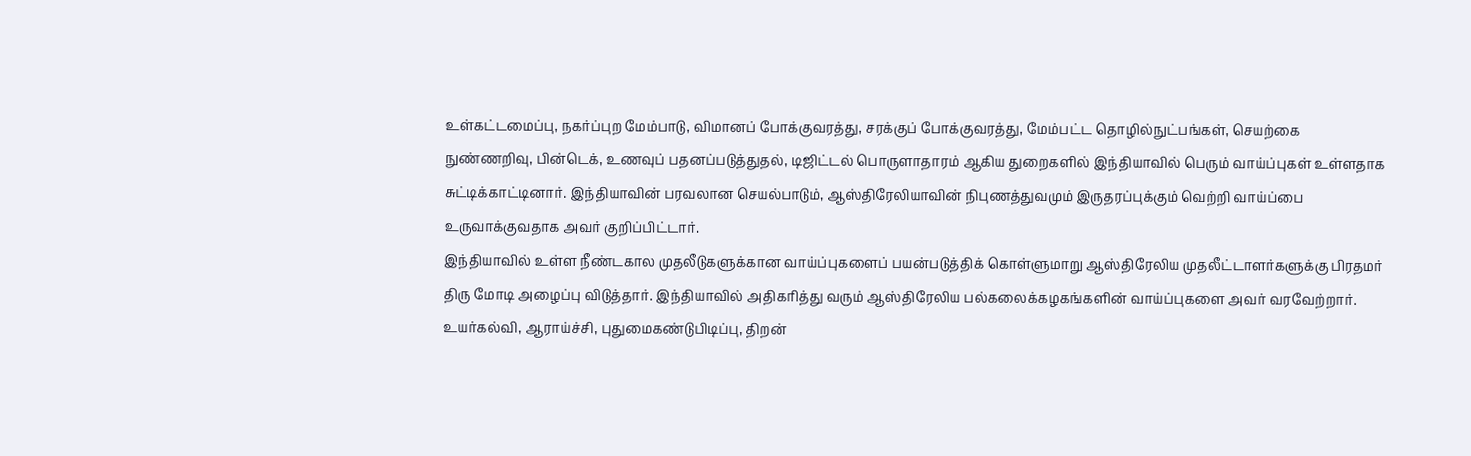உள்கட்டமைப்பு, நகர்ப்புற மேம்பாடு, விமானப் போக்குவரத்து, சரக்குப் போக்குவரத்து, மேம்பட்ட தொழில்நுட்பங்கள், செயற்கை நுண்ணறிவு, பின்டெக், உணவுப் பதனப்படுத்துதல், டிஜிட்டல் பொருளாதாரம் ஆகிய துறைகளில் இந்தியாவில் பெரும் வாய்ப்புகள் உள்ளதாக சுட்டிக்காட்டினார். இந்தியாவின் பரவலான செயல்பாடும், ஆஸ்திரேலியாவின் நிபுணத்துவமும் இருதரப்புக்கும் வெற்றி வாய்ப்பை உருவாக்குவதாக அவர் குறிப்பிட்டார்.
இந்தியாவில் உள்ள நீண்டகால முதலீடுகளுக்கான வாய்ப்புகளைப் பயன்படுத்திக் கொள்ளுமாறு ஆஸ்திரேலிய முதலீட்டாளர்களுக்கு பிரதமர் திரு மோடி அழைப்பு விடுத்தார். இந்தியாவில் அதிகரித்து வரும் ஆஸ்திரேலிய பல்கலைக்கழகங்களின் வாய்ப்புகளை அவர் வரவேற்றார். உயர்கல்வி, ஆராய்ச்சி, புதுமைகண்டுபிடிப்பு, திறன்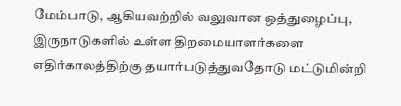மேம்பாடு, ஆகியவற்றில் வலுவான ஒத்துழைப்பு, இருநாடுகளில் உள்ள திறமையாளர்களை எதிர்காலத்திற்கு தயார்படுத்துவதோடு மட்டுமின்றி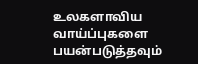உலகளாவிய வாய்ப்புகளை பயன்படுத்தவும்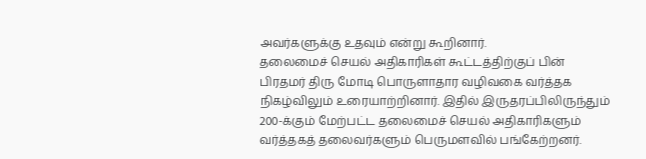அவர்களுக்கு உதவும் என்று கூறினார்.
தலைமைச் செயல் அதிகாரிகள் கூட்டத்திற்குப் பின் பிரதமர் திரு மோடி பொருளாதார வழிவகை வர்த்தக நிகழ்விலும் உரையாற்றினார். இதில் இருதரப்பிலிருந்தும் 200-க்கும் மேற்பட்ட தலைமைச் செயல் அதிகாரிகளும் வர்த்தகத் தலைவர்களும் பெருமளவில் பங்கேற்றனர்.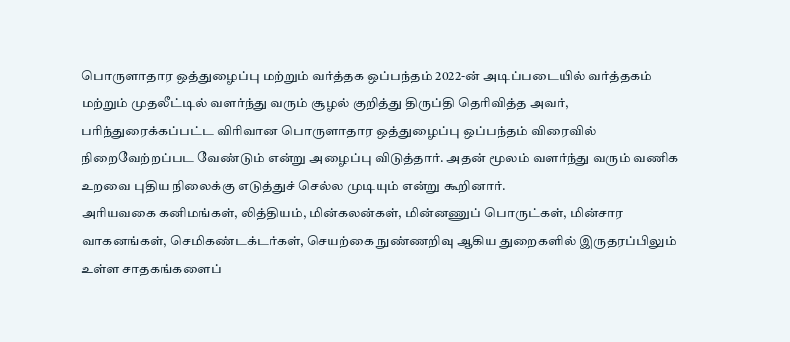பொருளாதார ஒத்துழைப்பு மற்றும் வர்த்தக ஒப்பந்தம் 2022-ன் அடிப்படையில் வர்த்தகம் மற்றும் முதலீட்டில் வளர்ந்து வரும் சூழல் குறித்து திருப்தி தெரிவித்த அவர், பரிந்துரைக்கப்பட்ட விரிவான பொருளாதார ஒத்துழைப்பு ஒப்பந்தம் விரைவில் நிறைவேற்றப்பட வேண்டும் என்று அழைப்பு விடுத்தார். அதன் மூலம் வளர்ந்து வரும் வணிக உறவை புதிய நிலைக்கு எடுத்துச் செல்ல முடியும் என்று கூறினார்.
அரியவகை கனிமங்கள், லித்தியம், மின்கலன்கள், மின்னணுப் பொருட்கள், மின்சார வாகனங்கள், செமிகண்டக்டர்கள், செயற்கை நுண்ணறிவு ஆகிய துறைகளில் இருதரப்பிலும் உள்ள சாதகங்களைப்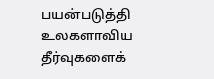பயன்படுத்தி உலகளாவிய தீர்வுகளைக்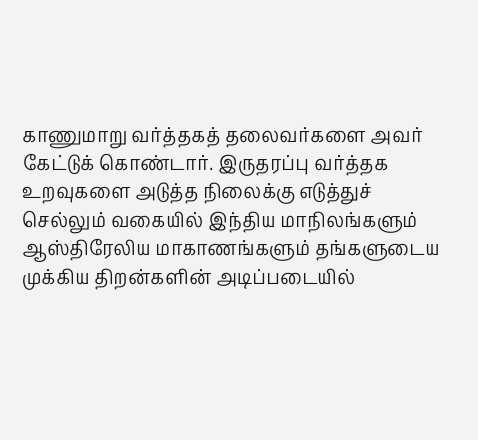காணுமாறு வர்த்தகத் தலைவர்களை அவர் கேட்டுக் கொண்டார். இருதரப்பு வர்த்தக உறவுகளை அடுத்த நிலைக்கு எடுத்துச் செல்லும் வகையில் இந்திய மாநிலங்களும் ஆஸ்திரேலிய மாகாணங்களும் தங்களுடைய முக்கிய திறன்களின் அடிப்படையில்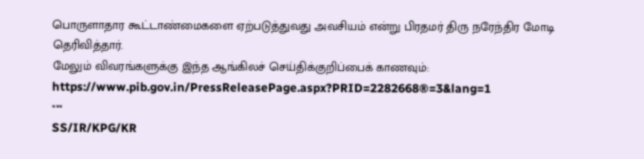பொருளாதார கூட்டாண்மைகளை ஏற்படுத்துவது அவசியம் என்று பிரதமர் திரு நரேந்திர மோடி தெரிவித்தார்.
மேலும் விவரங்களுக்கு இந்த ஆங்கிலச் செய்திக்குறிப்பைக் காணவும்: https://www.pib.gov.in/PressReleasePage.aspx?PRID=2282668®=3&lang=1
***
SS/IR/KPG/KR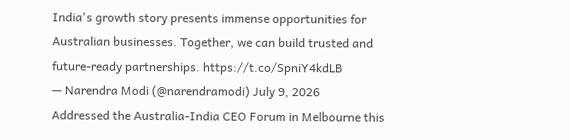India's growth story presents immense opportunities for Australian businesses. Together, we can build trusted and future-ready partnerships. https://t.co/SpniY4kdLB
— Narendra Modi (@narendramodi) July 9, 2026
Addressed the Australia-India CEO Forum in Melbourne this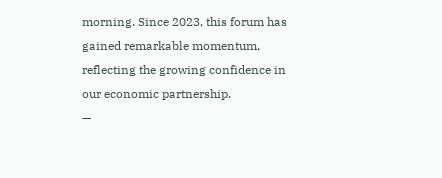morning. Since 2023, this forum has gained remarkable momentum, reflecting the growing confidence in our economic partnership.
—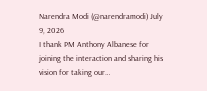Narendra Modi (@narendramodi) July 9, 2026
I thank PM Anthony Albanese for joining the interaction and sharing his vision for taking our…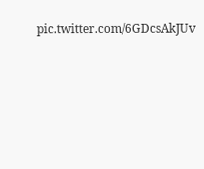pic.twitter.com/6GDcsAkJUv